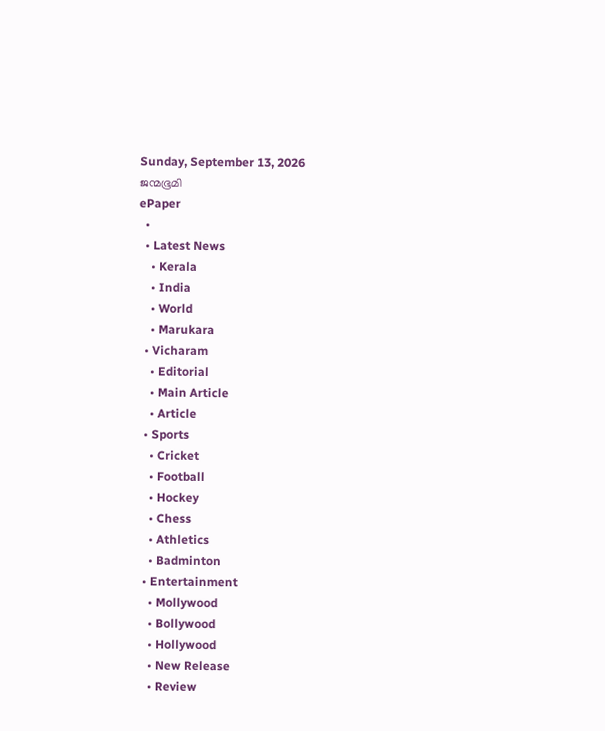Sunday, September 13, 2026
ജന്മഭൂമി
ePaper
  •
  • Latest News
    • Kerala
    • India
    • World
    • Marukara
  • Vicharam
    • Editorial
    • Main Article
    • Article
  • Sports
    • Cricket
    • Football
    • Hockey
    • Chess
    • Athletics
    • Badminton
  • Entertainment
    • Mollywood
    • Bollywood
    • Hollywood
    • New Release
    • Review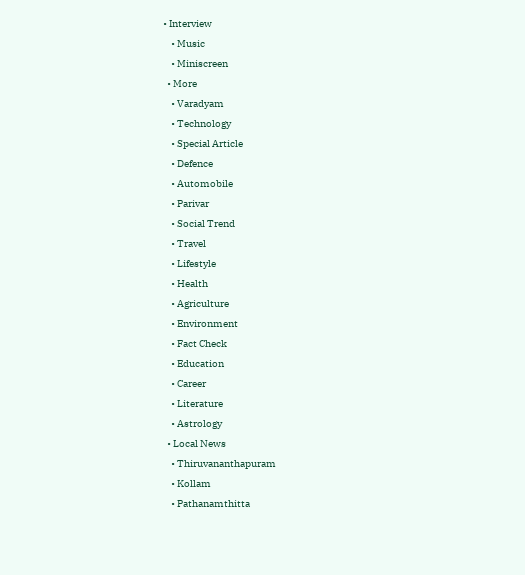• Interview
    • Music
    • Miniscreen
  • More
    • Varadyam
    • Technology
    • Special Article
    • Defence
    • Automobile
    • Parivar
    • Social Trend
    • Travel
    • Lifestyle
    • Health
    • Agriculture
    • Environment
    • Fact Check
    • Education
    • Career
    • Literature
    • Astrology
  • Local News
    • Thiruvananthapuram
    • Kollam
    • Pathanamthitta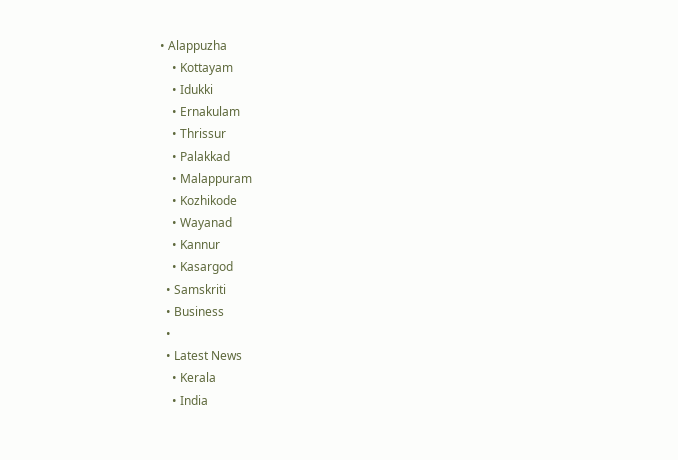• Alappuzha
    • Kottayam
    • Idukki
    • Ernakulam
    • Thrissur
    • Palakkad
    • Malappuram
    • Kozhikode
    • Wayanad
    • Kannur
    • Kasargod
  • Samskriti
  • Business
  •
  • Latest News
    • Kerala
    • India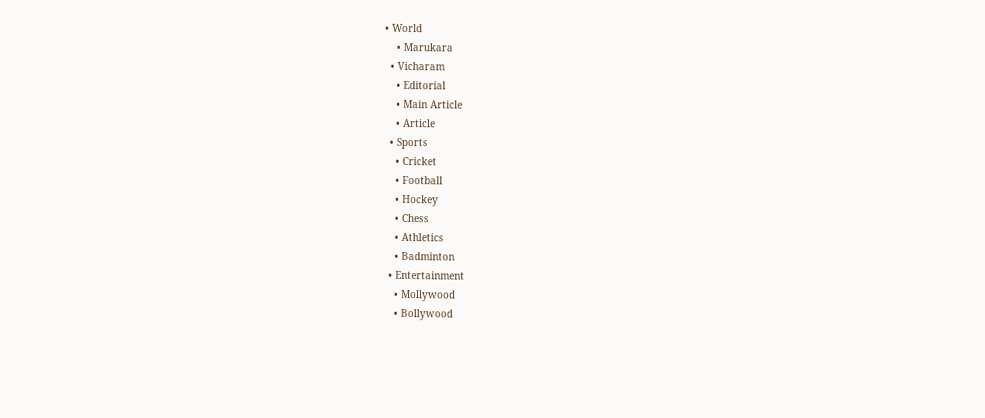• World
    • Marukara
  • Vicharam
    • Editorial
    • Main Article
    • Article
  • Sports
    • Cricket
    • Football
    • Hockey
    • Chess
    • Athletics
    • Badminton
  • Entertainment
    • Mollywood
    • Bollywood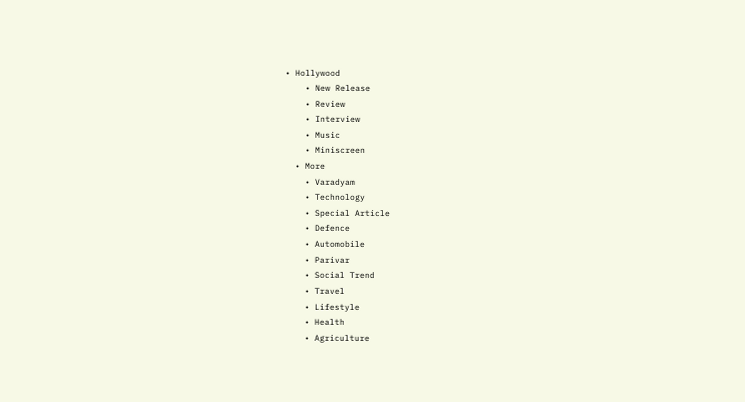• Hollywood
    • New Release
    • Review
    • Interview
    • Music
    • Miniscreen
  • More
    • Varadyam
    • Technology
    • Special Article
    • Defence
    • Automobile
    • Parivar
    • Social Trend
    • Travel
    • Lifestyle
    • Health
    • Agriculture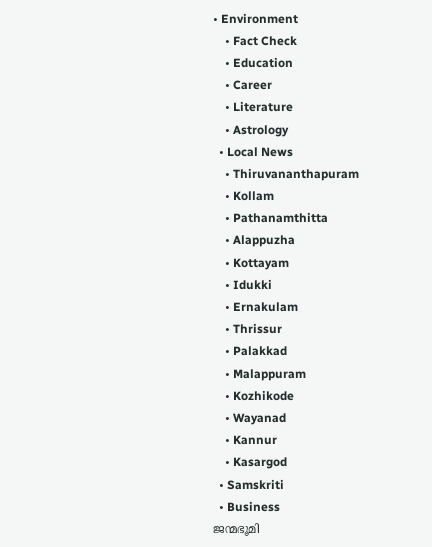• Environment
    • Fact Check
    • Education
    • Career
    • Literature
    • Astrology
  • Local News
    • Thiruvananthapuram
    • Kollam
    • Pathanamthitta
    • Alappuzha
    • Kottayam
    • Idukki
    • Ernakulam
    • Thrissur
    • Palakkad
    • Malappuram
    • Kozhikode
    • Wayanad
    • Kannur
    • Kasargod
  • Samskriti
  • Business
ജന്മഭൂമി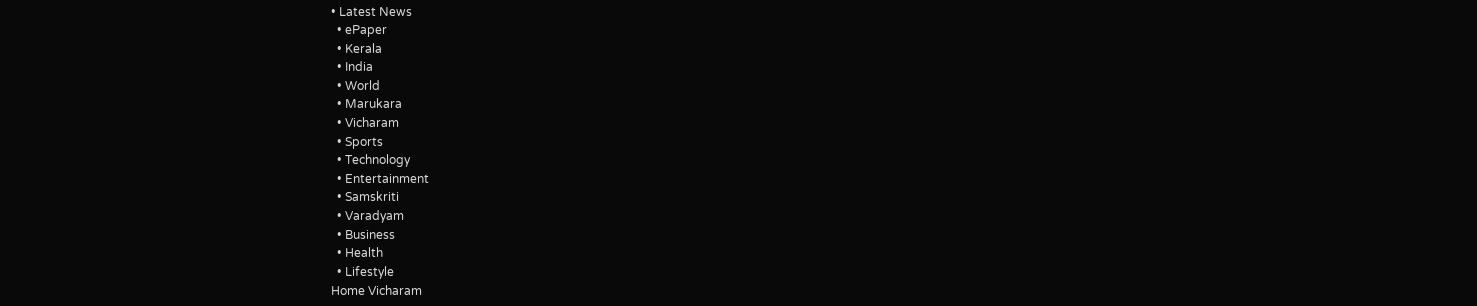• Latest News
  • ePaper
  • Kerala
  • India
  • World
  • Marukara
  • Vicharam
  • Sports
  • Technology
  • Entertainment
  • Samskriti
  • Varadyam
  • Business
  • Health
  • Lifestyle
Home Vicharam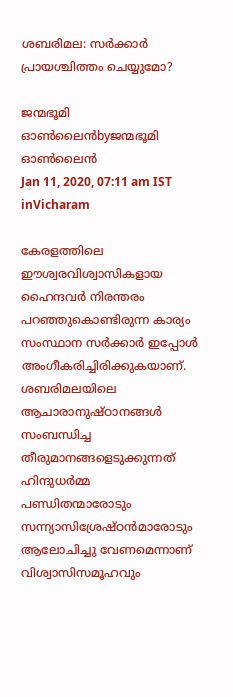ശബരിമല: സര്‍ക്കാര്‍ പ്രായശ്ചിത്തം ചെയ്യുമോ?

ജന്മഭൂമി ഓണ്‍ലൈന്‍byജന്മഭൂമി ഓണ്‍ലൈന്‍
Jan 11, 2020, 07:11 am IST
inVicharam

കേരളത്തിലെ ഈശ്വരവിശ്വാസികളായ ഹൈന്ദവര്‍ നിരന്തരം പറഞ്ഞുകൊണ്ടിരുന്ന കാര്യം സംസ്ഥാന സര്‍ക്കാര്‍ ഇപ്പോള്‍ അംഗീകരിച്ചിരിക്കുകയാണ്. ശബരിമലയിലെ ആചാരാനുഷ്ഠാനങ്ങള്‍ സംബന്ധിച്ച തീരുമാനങ്ങളെടുക്കുന്നത് ഹിന്ദുധര്‍മ്മ പണ്ഡിതന്മാരോടും സന്ന്യാസിശ്രേഷ്ഠന്‍മാരോടും ആലോചിച്ചു വേണമെന്നാണ് വിശ്വാസിസമൂഹവും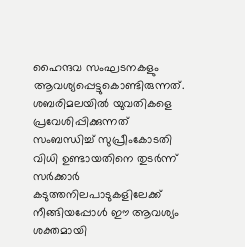ഹൈന്ദവ സംഘടനകളും ആവശ്യപ്പെട്ടുകൊണ്ടിരുന്നത്. ശബരിമലയില്‍ യുവതികളെ പ്രവേശിപ്പിക്കുന്നത് സംബന്ധിച്ച് സുപ്രീംകോടതി വിധി ഉണ്ടായതിനെ തുടര്‍ന്ന് സര്‍ക്കാര്‍ കടുത്തനിലപാടുകളിലേക്ക് നീങ്ങിയപ്പോള്‍ ഈ ആവശ്യം ശക്തമായി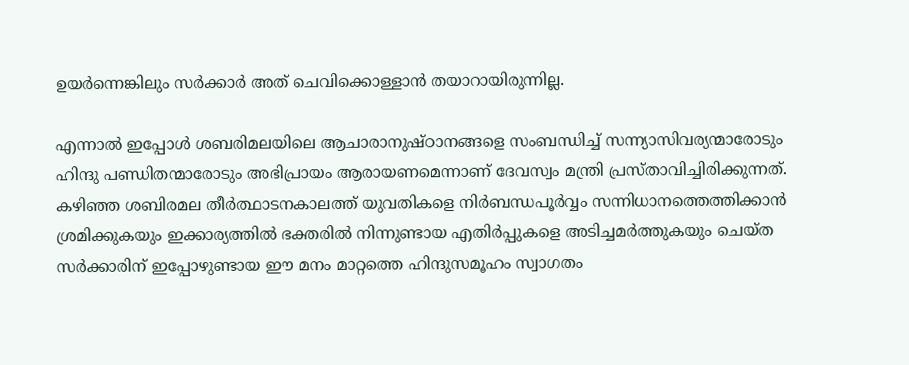ഉയര്‍ന്നെങ്കിലും സര്‍ക്കാര്‍ അത് ചെവിക്കൊള്ളാന്‍ തയാറായിരുന്നില്ല.

എന്നാല്‍ ഇപ്പോള്‍ ശബരിമലയിലെ ആചാരാനുഷ്ഠാനങ്ങളെ സംബന്ധിച്ച് സന്ന്യാസിവര്യന്മാരോടും ഹിന്ദു പണ്ഡിതന്മാരോടും അഭിപ്രായം ആരായണമെന്നാണ് ദേവസ്വം മന്ത്രി പ്രസ്താവിച്ചിരിക്കുന്നത്. കഴിഞ്ഞ ശബിരമല തീര്‍ത്ഥാടനകാലത്ത് യുവതികളെ നിര്‍ബന്ധപൂര്‍വ്വം സന്നിധാനത്തെത്തിക്കാന്‍ ശ്രമിക്കുകയും ഇക്കാര്യത്തില്‍ ഭക്തരില്‍ നിന്നുണ്ടായ എതിര്‍പ്പുകളെ അടിച്ചമര്‍ത്തുകയും ചെയ്ത സര്‍ക്കാരിന് ഇപ്പോഴുണ്ടായ ഈ മനം മാറ്റത്തെ ഹിന്ദുസമൂഹം സ്വാഗതം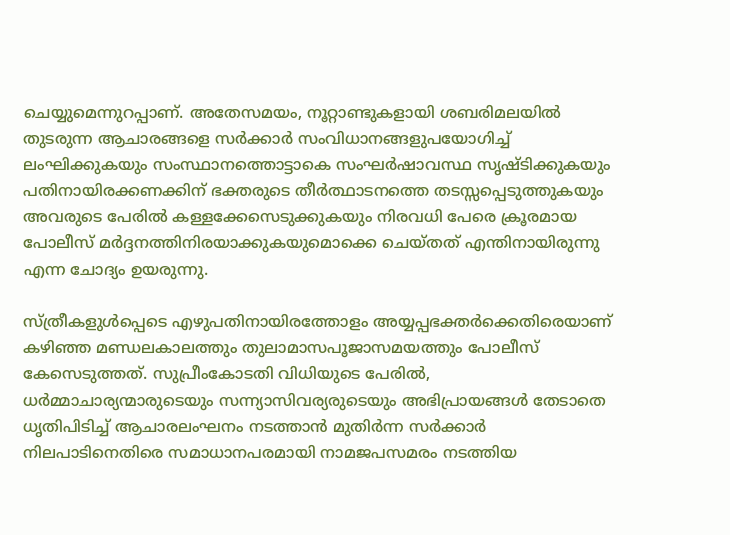ചെയ്യുമെന്നുറപ്പാണ്. അതേസമയം, നൂറ്റാണ്ടുകളായി ശബരിമലയില്‍ തുടരുന്ന ആചാരങ്ങളെ സര്‍ക്കാര്‍ സംവിധാനങ്ങളുപയോഗിച്ച് ലംഘിക്കുകയും സംസ്ഥാനത്തൊട്ടാകെ സംഘര്‍ഷാവസ്ഥ സൃഷ്ടിക്കുകയും പതിനായിരക്കണക്കിന് ഭക്തരുടെ തീര്‍ത്ഥാടനത്തെ തടസ്സപ്പെടുത്തുകയും അവരുടെ പേരില്‍ കള്ളക്കേസെടുക്കുകയും നിരവധി പേരെ ക്രൂരമായ പോലീസ് മര്‍ദ്ദനത്തിനിരയാക്കുകയുമൊക്കെ ചെയ്തത് എന്തിനായിരുന്നു എന്ന ചോദ്യം ഉയരുന്നു.

സ്ത്രീകളുള്‍പ്പെടെ എഴുപതിനായിരത്തോളം അയ്യപ്പഭക്തര്‍ക്കെതിരെയാണ് കഴിഞ്ഞ മണ്ഡലകാലത്തും തുലാമാസപൂജാസമയത്തും പോലീസ് കേസെടുത്തത്. സുപ്രീംകോടതി വിധിയുടെ പേരില്‍, ധര്‍മ്മാചാര്യന്മാരുടെയും സന്ന്യാസിവര്യരുടെയും അഭിപ്രായങ്ങള്‍ തേടാതെ ധൃതിപിടിച്ച് ആചാരലംഘനം നടത്താന്‍ മുതിര്‍ന്ന സര്‍ക്കാര്‍ നിലപാടിനെതിരെ സമാധാനപരമായി നാമജപസമരം നടത്തിയ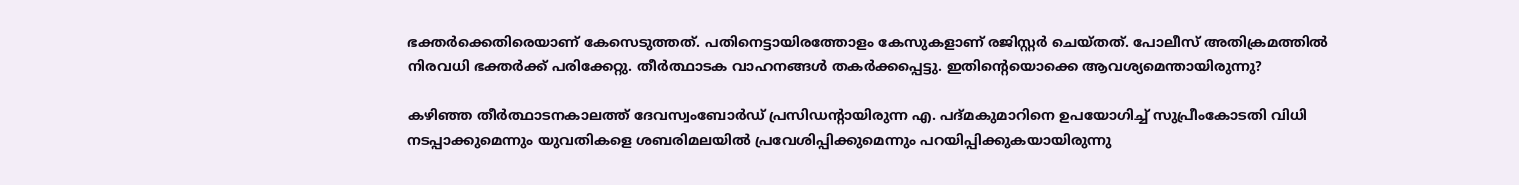ഭക്തര്‍ക്കെതിരെയാണ് കേസെടുത്തത്. പതിനെട്ടായിരത്തോളം കേസുകളാണ് രജിസ്റ്റര്‍ ചെയ്തത്. പോലീസ് അതിക്രമത്തില്‍ നിരവധി ഭക്തര്‍ക്ക് പരിക്കേറ്റു. തീര്‍ത്ഥാടക വാഹനങ്ങള്‍ തകര്‍ക്കപ്പെട്ടു. ഇതിന്റെയൊക്കെ ആവശ്യമെന്തായിരുന്നു?

കഴിഞ്ഞ തീര്‍ത്ഥാടനകാലത്ത് ദേവസ്വംബോര്‍ഡ് പ്രസിഡന്റായിരുന്ന എ. പദ്മകുമാറിനെ ഉപയോഗിച്ച് സുപ്രീംകോടതി വിധി നടപ്പാക്കുമെന്നും യുവതികളെ ശബരിമലയില്‍ പ്രവേശിപ്പിക്കുമെന്നും പറയിപ്പിക്കുകയായിരുന്നു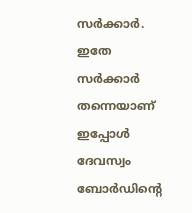സര്‍ക്കാര്‍. ഇതേ സര്‍ക്കാര്‍ തന്നെയാണ് ഇപ്പോള്‍ ദേവസ്വം ബോര്‍ഡിന്റെ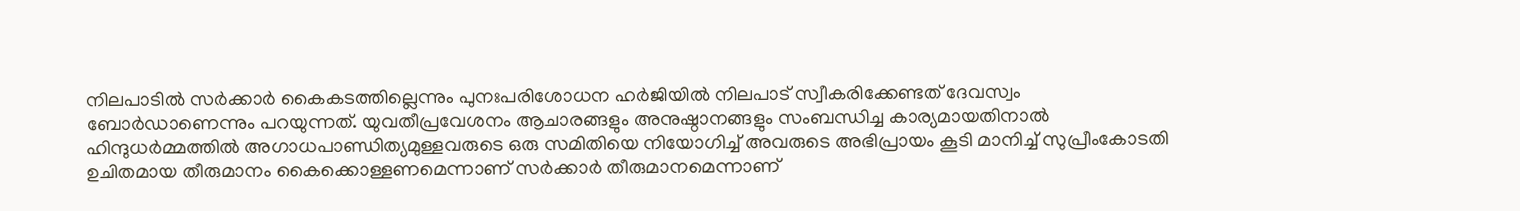നിലപാടില്‍ സര്‍ക്കാര്‍ കൈകടത്തില്ലെന്നും പുനഃപരിശോധന ഹര്‍ജിയില്‍ നിലപാട് സ്വീകരിക്കേണ്ടത് ദേവസ്വം ബോര്‍ഡാണെന്നും പറയുന്നത്. യുവതീപ്രവേശനം ആചാരങ്ങളും അനുഷ്ഠാനങ്ങളും സംബന്ധിച്ച കാര്യമായതിനാല്‍ ഹിന്ദുധര്‍മ്മത്തില്‍ അഗാധപാണ്ഡിത്യമുള്ളവരുടെ ഒരു സമിതിയെ നിയോഗിച്ച് അവരുടെ അഭിപ്രായം കൂടി മാനിച്ച് സുപ്രീംകോടതി ഉചിതമായ തീരുമാനം കൈക്കൊള്ളണമെന്നാണ് സര്‍ക്കാര്‍ തീരുമാനമെന്നാണ്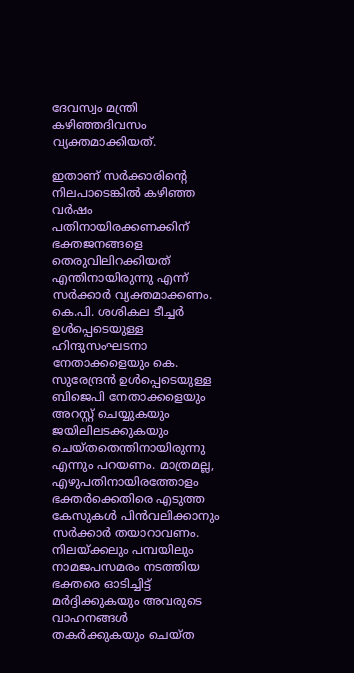ദേവസ്വം മന്ത്രി കഴിഞ്ഞദിവസം വ്യക്തമാക്കിയത്.

ഇതാണ് സര്‍ക്കാരിന്റെ നിലപാടെങ്കില്‍ കഴിഞ്ഞ വര്‍ഷം പതിനായിരക്കണക്കിന് ഭക്തജനങ്ങളെ തെരുവിലിറക്കിയത് എന്തിനായിരുന്നു എന്ന് സര്‍ക്കാര്‍ വ്യക്തമാക്കണം. കെ.പി. ശശികല ടീച്ചര്‍ ഉള്‍പ്പെടെയുള്ള ഹിന്ദുസംഘടനാ നേതാക്കളെയും കെ. സുരേന്ദ്രന്‍ ഉള്‍പ്പെടെയുള്ള ബിജെപി നേതാക്കളെയും അറസ്റ്റ് ചെയ്യുകയും ജയിലിലടക്കുകയും ചെയ്തതെന്തിനായിരുന്നു എന്നും പറയണം. മാത്രമല്ല, എഴുപതിനായിരത്തോളം ഭക്തര്‍ക്കെതിരെ എടുത്ത കേസുകള്‍ പിന്‍വലിക്കാനും സര്‍ക്കാര്‍ തയാറാവണം. നിലയ്‌ക്കലും പമ്പയിലും നാമജപസമരം നടത്തിയ ഭക്തരെ ഓടിച്ചിട്ട് മര്‍ദ്ദിക്കുകയും അവരുടെ വാഹനങ്ങള്‍ തകര്‍ക്കുകയും ചെയ്ത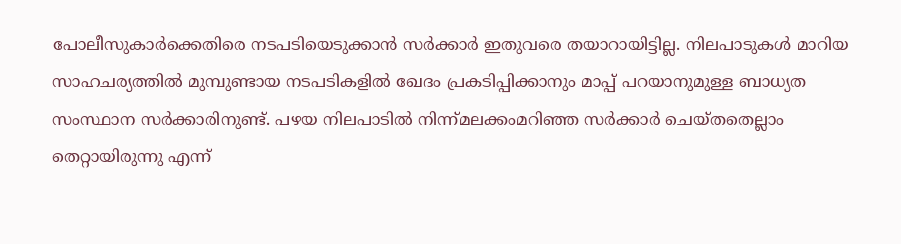പോലീസുകാര്‍ക്കെതിരെ നടപടിയെടുക്കാന്‍ സര്‍ക്കാര്‍ ഇതുവരെ തയാറായിട്ടില്ല. നിലപാടുകള്‍ മാറിയ സാഹചര്യത്തില്‍ മുമ്പുണ്ടായ നടപടികളില്‍ ഖേദം പ്രകടിപ്പിക്കാനും മാപ്പ് പറയാനുമുള്ള ബാധ്യത സംസ്ഥാന സര്‍ക്കാരിനുണ്ട്. പഴയ നിലപാടില്‍ നിന്ന്മലക്കംമറിഞ്ഞ സര്‍ക്കാര്‍ ചെയ്തതെല്ലാം തെറ്റായിരുന്നു എന്ന്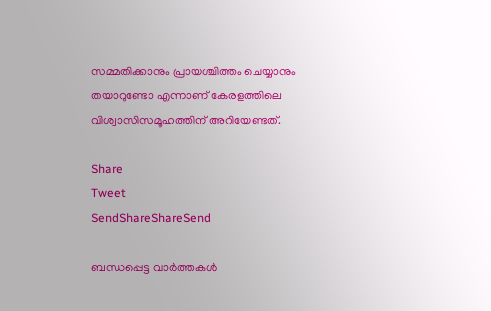സമ്മതിക്കാനും പ്രായശ്ചിത്തം ചെയ്യാനും തയാറുണ്ടോ എന്നാണ് കേരളത്തിലെ വിശ്വാസിസമൂഹത്തിന് അറിയേണ്ടത്.

Share
Tweet
SendShareShareSend

ബന്ധപ്പെട്ട വാര്‍ത്തകള്‍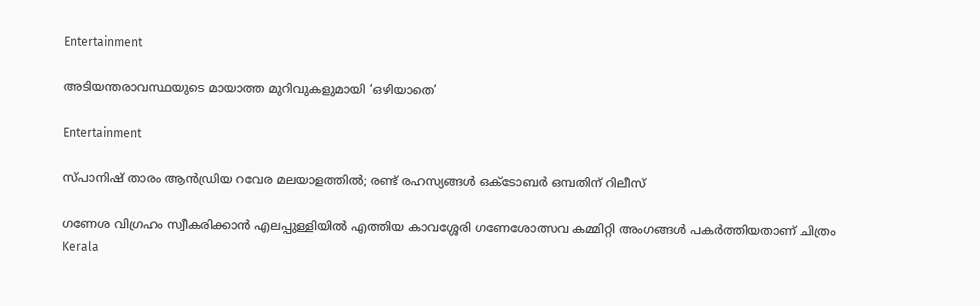Entertainment

അടിയന്തരാവസ്ഥയുടെ മായാത്ത മുറിവുകളുമായി ‘ഒഴിയാതെ’

Entertainment

സ്പാനിഷ് താരം ആന്‍ഡ്രിയ റവേര മലയാളത്തില്‍; രണ്ട് രഹസ്യങ്ങള്‍ ഒക്ടോബര്‍ ഒമ്പതിന് റിലീസ്

ഗണേശ വിഗ്രഹം സ്വീകരിക്കാൻ എലപ്പുള്ളിയിൽ എത്തിയ കാവശ്ശേരി ഗണേശോത്സവ കമ്മിറ്റി അംഗങ്ങൾ പകർത്തിയതാണ് ചിത്രം
Kerala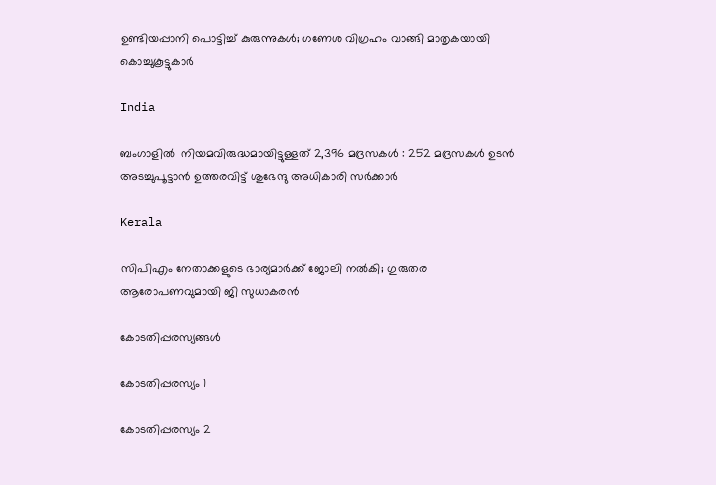ഉണ്ടിയപ്പാനി പൊട്ടിച്ച് കുരുന്നുകൾ; ഗണേശ വിഗ്രഹം വാങ്ങി മാതൃകയായി കൊച്ചുകൂട്ടുകാർ

India

ബംഗാളിൽ  നിയമവിരുദ്ധമായിട്ടുള്ളത് 2,396 മദ്രസകൾ : 252 മദ്രസകൾ ഉടൻ അടച്ചുപൂട്ടാൻ ഉത്തരവിട്ട് ശുഭേന്ദു അധികാരി സർക്കാർ

Kerala

സിപിഎം നേതാക്കളുടെ ഭാര്യമാർക്ക് ജോലി നൽകി; ഗുരുതര ആരോപണവുമായി ജി സുധാകരൻ

കോടതിപ്പരസ്യങ്ങള്‍

കോടതിപ്പരസ്യം 1

കോടതിപ്പരസ്യം 2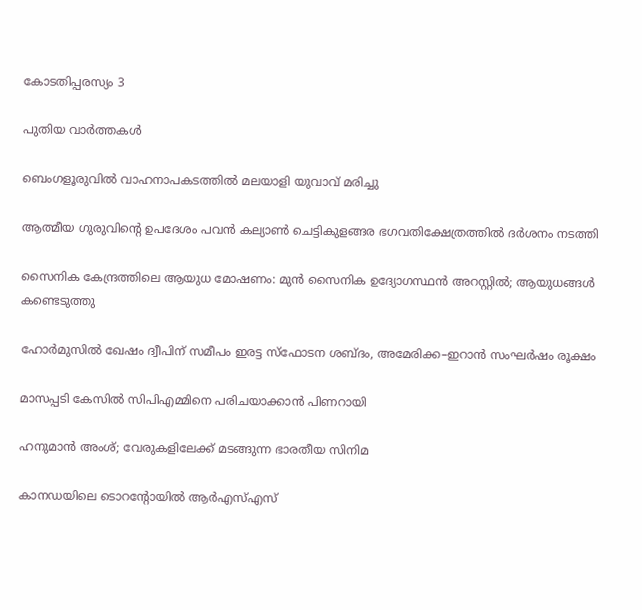കോടതിപ്പരസ്യം 3

പുതിയ വാര്‍ത്തകള്‍

ബെംഗളൂരുവിൽ വാഹനാപകടത്തിൽ മലയാളി യുവാവ് മരിച്ചു

ആത്മീയ ഗുരുവിന്റെ ഉപദേശം പവന്‍ കല്യാണ്‍ ചെട്ടികുളങ്ങര ഭഗവതിക്ഷേത്രത്തില്‍ ദര്‍ശനം നടത്തി

സൈനിക കേന്ദ്രത്തിലെ ആയുധ മോഷണം: മുന്‍ സൈനിക ഉദ്യോഗസ്ഥന്‍ അറസ്റ്റില്‍; ആയുധങ്ങള്‍ കണ്ടെടുത്തു

ഹോർമുസിൽ ഖേഷം ദ്വീപിന് സമീപം ഇരട്ട സ്ഫോടന ശബ്ദം, അമേരിക്ക–ഇറാൻ സംഘർഷം രൂക്ഷം

മാസപ്പടി കേസില്‍ സിപിഎമ്മിനെ പരിചയാക്കാന്‍ പിണറായി

ഹനുമാന്‍ അംശ്; വേരുകളിലേക്ക് മടങ്ങുന്ന ഭാരതീയ സിനിമ

കാനഡയിലെ ടൊറന്റോയില്‍ ആര്‍എസ്എസ്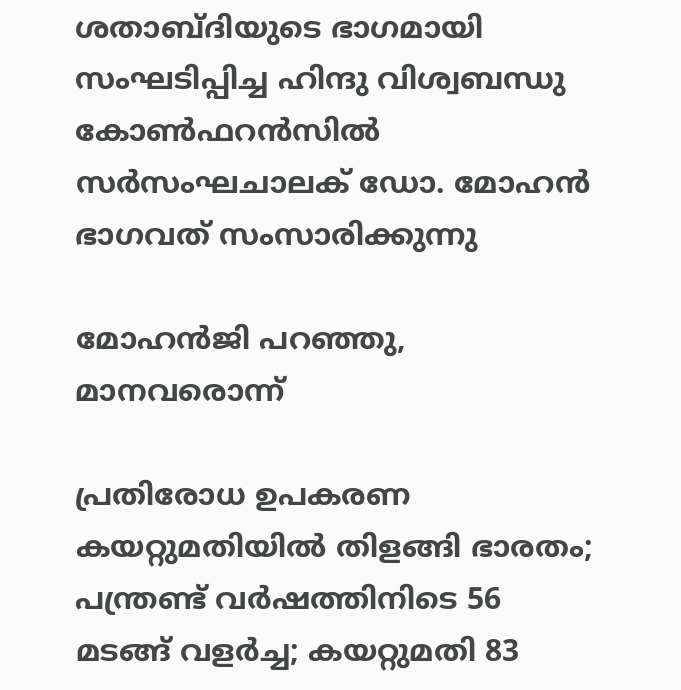ശതാബ്ദിയുടെ ഭാഗമായി സംഘടിപ്പിച്ച ഹിന്ദു വിശ്വബന്ധു കോണ്‍ഫറന്‍സില്‍ സര്‍സംഘചാലക് ഡോ. മോഹന്‍ ഭാഗവത് സംസാരിക്കുന്നു

മോഹന്‍ജി പറഞ്ഞു, മാനവരൊന്ന്

പ്രതിരോധ ഉപകരണ കയറ്റുമതിയില്‍ തിളങ്ങി ഭാരതം; പന്ത്രണ്ട് വര്‍ഷത്തിനിടെ 56 മടങ്ങ് വളര്‍ച്ച; കയറ്റുമതി 83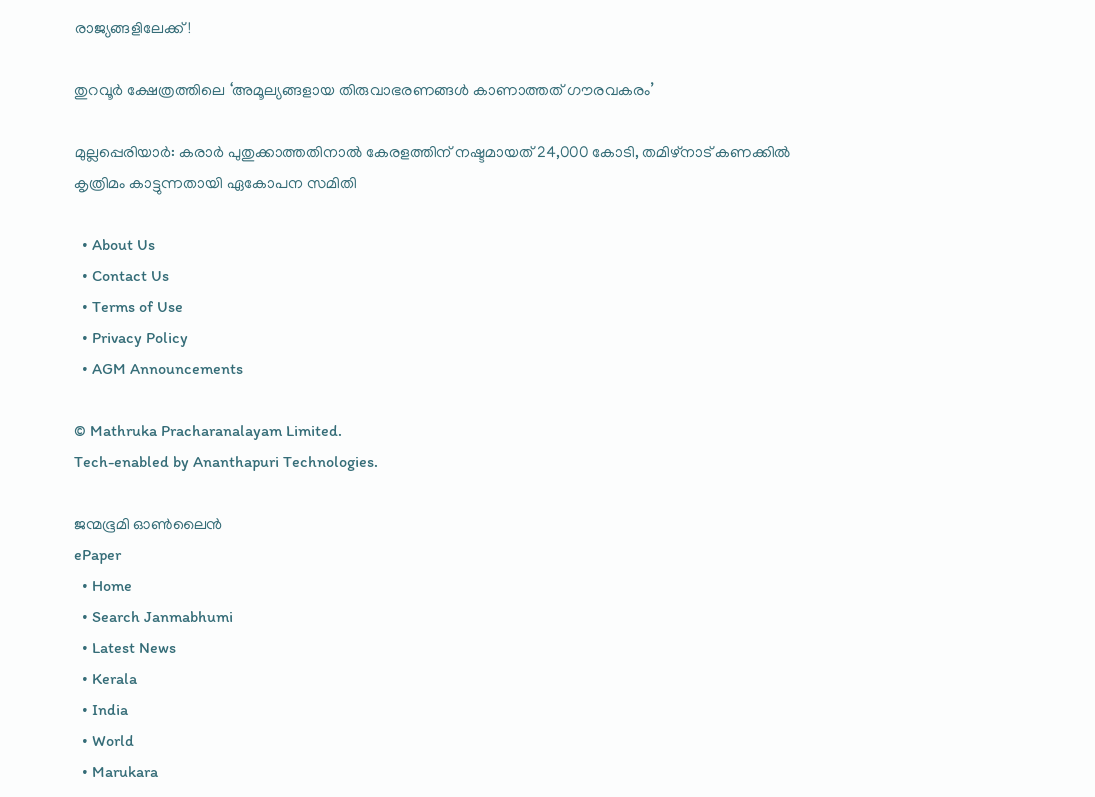രാജ്യങ്ങളിലേക്ക്!

തുറവൂര്‍ ക്ഷേത്രത്തിലെ ‘അമൂല്യങ്ങളായ തിരുവാഭരണങ്ങള്‍ കാണാത്തത് ഗൗരവകരം’

മുല്ലപ്പെരിയാര്‍: കരാര്‍ പുതുക്കാത്തതിനാല്‍ കേരളത്തിന് നഷ്ടമായത് 24,000 കോടി, തമിഴ്‌നാട് കണക്കില്‍ കൃത്രിമം കാട്ടുന്നതായി ഏകോപന സമിതി

  • About Us
  • Contact Us
  • Terms of Use
  • Privacy Policy
  • AGM Announcements

© Mathruka Pracharanalayam Limited.
Tech-enabled by Ananthapuri Technologies.

ജന്മഭൂമി ഓണ്‍ലൈന്‍
ePaper
  • Home
  • Search Janmabhumi
  • Latest News
  • Kerala
  • India
  • World
  • Marukara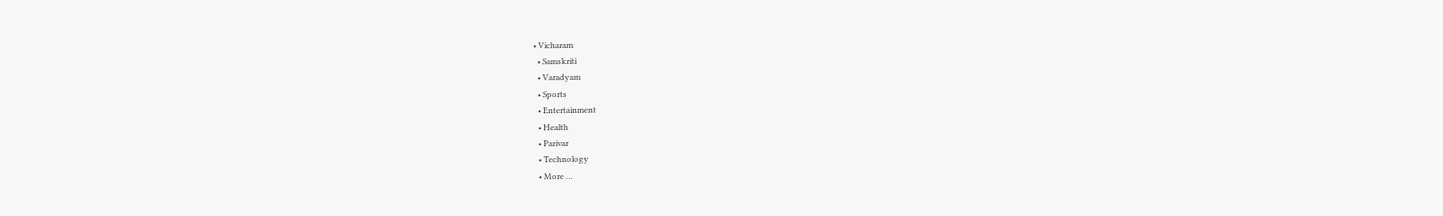• Vicharam
  • Samskriti
  • Varadyam
  • Sports
  • Entertainment
  • Health
  • Parivar
  • Technology
  • More …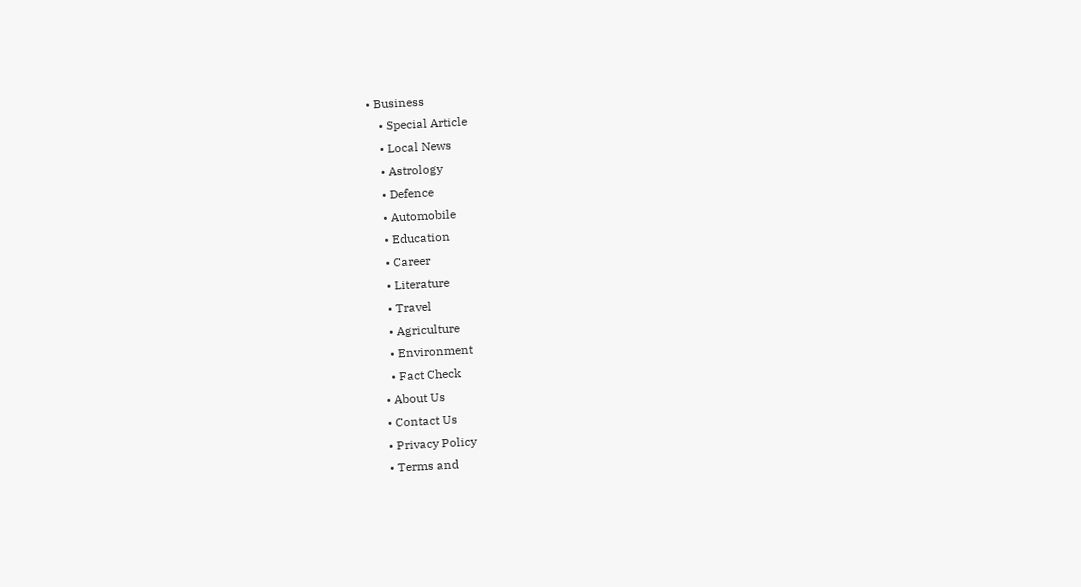• Business
    • Special Article
    • Local News
    • Astrology
    • Defence
    • Automobile
    • Education
    • Career
    • Literature
    • Travel
    • Agriculture
    • Environment
    • Fact Check
  • About Us
  • Contact Us
  • Privacy Policy
  • Terms and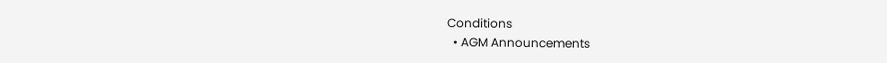Conditions
  • AGM Announcements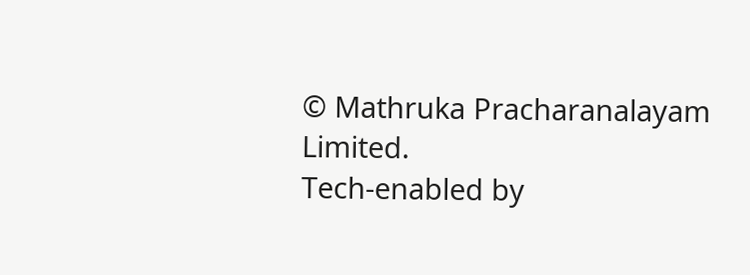© Mathruka Pracharanalayam Limited.
Tech-enabled by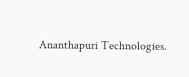Ananthapuri Technologies.